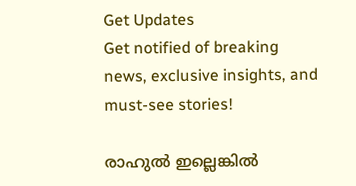Get Updates
Get notified of breaking news, exclusive insights, and must-see stories!

രാഹുല്‍ ഇല്ലെങ്കില്‍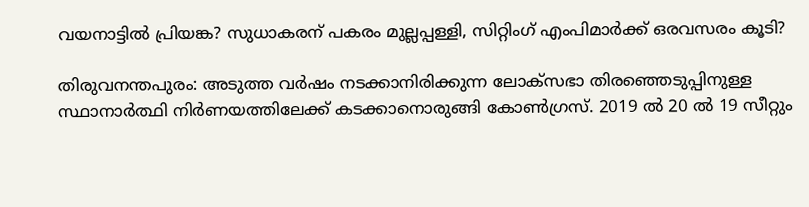വയനാട്ടില്‍ പ്രിയങ്ക? സുധാകരന് പകരം മുല്ലപ്പള്ളി, സിറ്റിംഗ് എംപിമാര്‍ക്ക് ഒരവസരം കൂടി?

തിരുവനന്തപുരം: അടുത്ത വര്‍ഷം നടക്കാനിരിക്കുന്ന ലോക്‌സഭാ തിരഞ്ഞെടുപ്പിനുള്ള സ്ഥാനാര്‍ത്ഥി നിര്‍ണയത്തിലേക്ക് കടക്കാനൊരുങ്ങി കോണ്‍ഗ്രസ്. 2019 ല്‍ 20 ല്‍ 19 സീറ്റും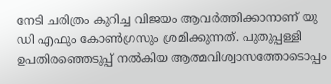നേടി ചരിത്രം കുറിച്ച വിജയം ആവര്‍ത്തിക്കാനാണ് യു ഡി എഫും കോണ്‍ഗ്രസും ശ്രമിക്കുന്നത്. പുതുപ്പള്ളി ഉപതിരഞ്ഞെടുപ്പ് നല്‍കിയ ആത്മവിശ്വാസത്തോടൊപ്പം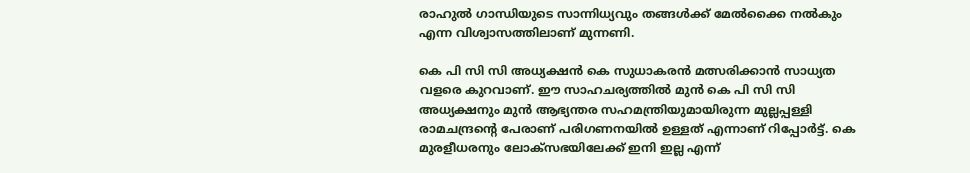രാഹുല്‍ ഗാന്ധിയുടെ സാന്നിധ്യവും തങ്ങള്‍ക്ക് മേല്‍ക്കൈ നല്‍കും എന്ന വിശ്വാസത്തിലാണ് മുന്നണി.

കെ പി സി സി അധ്യക്ഷന്‍ കെ സുധാകരന്‍ മത്സരിക്കാന്‍ സാധ്യത വളരെ കുറവാണ്. ഈ സാഹചര്യത്തില്‍ മുന്‍ കെ പി സി സി അധ്യക്ഷനും മുന്‍ ആഭ്യന്തര സഹമന്ത്രിയുമായിരുന്ന മുല്ലപ്പള്ളി രാമചന്ദ്രന്റെ പേരാണ് പരിഗണനയില്‍ ഉള്ളത് എന്നാണ് റിപ്പോര്‍ട്ട്. കെ മുരളീധരനും ലോക്‌സഭയിലേക്ക് ഇനി ഇല്ല എന്ന്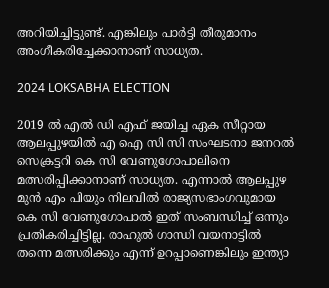അറിയിച്ചിട്ടുണ്ട്. എങ്കിലും പാര്‍ട്ടി തീരുമാനം അംഗീകരിച്ചേക്കാനാണ് സാധ്യത.

2024 LOKSABHA ELECTION

2019 ല്‍ എല്‍ ഡി എഫ് ജയിച്ച ഏക സീറ്റായ ആലപ്പുഴയില്‍ എ ഐ സി സി സംഘടനാ ജനറല്‍ സെക്രട്ടറി കെ സി വേണുഗോപാലിനെ മത്സരിപ്പിക്കാനാണ് സാധ്യത. എന്നാല്‍ ആലപ്പുഴ മുന്‍ എം പിയും നിലവില്‍ രാജ്യസഭാംഗവുമായ കെ സി വേണുഗോപാല്‍ ഇത് സംബന്ധിച്ച് ഒന്നും പ്രതികരിച്ചിട്ടില്ല. രാഹുല്‍ ഗാന്ധി വയനാട്ടില്‍ തന്നെ മത്സരിക്കും എന്ന് ഉറപ്പാണെങ്കിലും ഇന്ത്യാ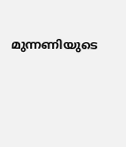മുന്നണിയുടെ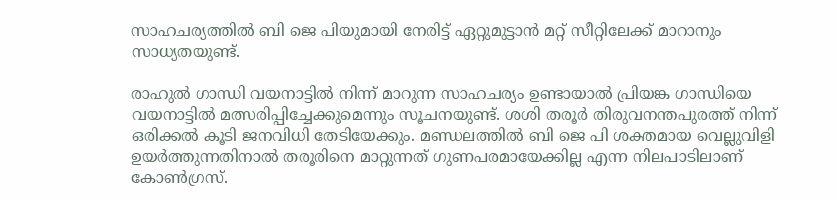സാഹചര്യത്തില്‍ ബി ജെ പിയുമായി നേരിട്ട് ഏറ്റുമുട്ടാന്‍ മറ്റ് സീറ്റിലേക്ക് മാറാനും സാധ്യതയുണ്ട്.

രാഹുല്‍ ഗാന്ധി വയനാട്ടില്‍ നിന്ന് മാറുന്ന സാഹചര്യം ഉണ്ടായാല്‍ പ്രിയങ്ക ഗാന്ധിയെ വയനാട്ടില്‍ മത്സരിപ്പിച്ചേക്കുമെന്നും സൂചനയുണ്ട്. ശശി തരൂര്‍ തിരുവനന്തപുരത്ത് നിന്ന് ഒരിക്കല്‍ കൂടി ജനവിധി തേടിയേക്കും. മണ്ഡലത്തില്‍ ബി ജെ പി ശക്തമായ വെല്ലുവിളി ഉയര്‍ത്തുന്നതിനാല്‍ തരൂരിനെ മാറ്റുന്നത് ഗുണപരമായേക്കില്ല എന്ന നിലപാടിലാണ് കോണ്‍ഗ്രസ്.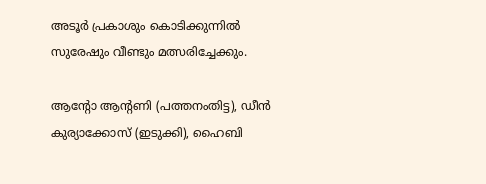അടൂര്‍ പ്രകാശും കൊടിക്കുന്നില്‍ സുരേഷും വീണ്ടും മത്സരിച്ചേക്കും.

ആന്റോ ആന്റണി (പത്തനംതിട്ട), ഡീന്‍ കുര്യാക്കോസ് (ഇടുക്കി), ഹൈബി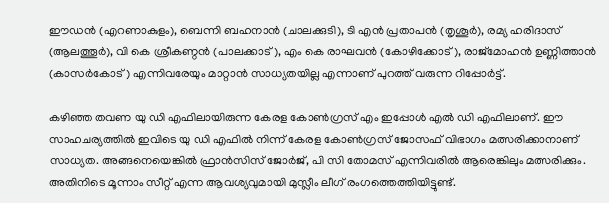ഈഡന്‍ (എറണാകുളം), ബെന്നി ബഹനാന്‍ (ചാലക്കുടി), ടി എന്‍ പ്രതാപന്‍ (തൃശൂര്‍), രമ്യ ഹരിദാസ് (ആലത്തൂര്‍), വി കെ ശ്രീകണ്ഠന്‍ (പാലക്കാട്), എം കെ രാഘവന്‍ (കോഴിക്കോട്), രാജ്‌മോഹന്‍ ഉണ്ണിത്താന്‍ (കാസര്‍കോട്) എന്നിവരേയും മാറ്റാന്‍ സാധ്യതയില്ല എന്നാണ് പുറത്ത് വരുന്ന റിപ്പോര്‍ട്ട്.

കഴിഞ്ഞ തവണ യു ഡി എഫിലായിരുന്ന കേരള കോണ്‍ഗ്രസ് എം ഇപ്പോള്‍ എല്‍ ഡി എഫിലാണ്. ഈ സാഹചര്യത്തില്‍ ഇവിടെ യു ഡി എഫില്‍ നിന്ന് കേരള കോണ്‍ഗ്രസ് ജോസഫ് വിഭാഗം മത്സരിക്കാനാണ് സാധ്യത. അങ്ങനെയെങ്കില്‍ ഫ്രാന്‍സിസ് ജോര്‍ജ്, പി സി തോമസ് എന്നിവരില്‍ ആരെങ്കിലും മത്സരിക്കും. അതിനിടെ മൂന്നാം സീറ്റ് എന്ന ആവശ്യവുമായി മുസ്ലീം ലീഗ് രംഗത്തെത്തിയിട്ടുണ്ട്.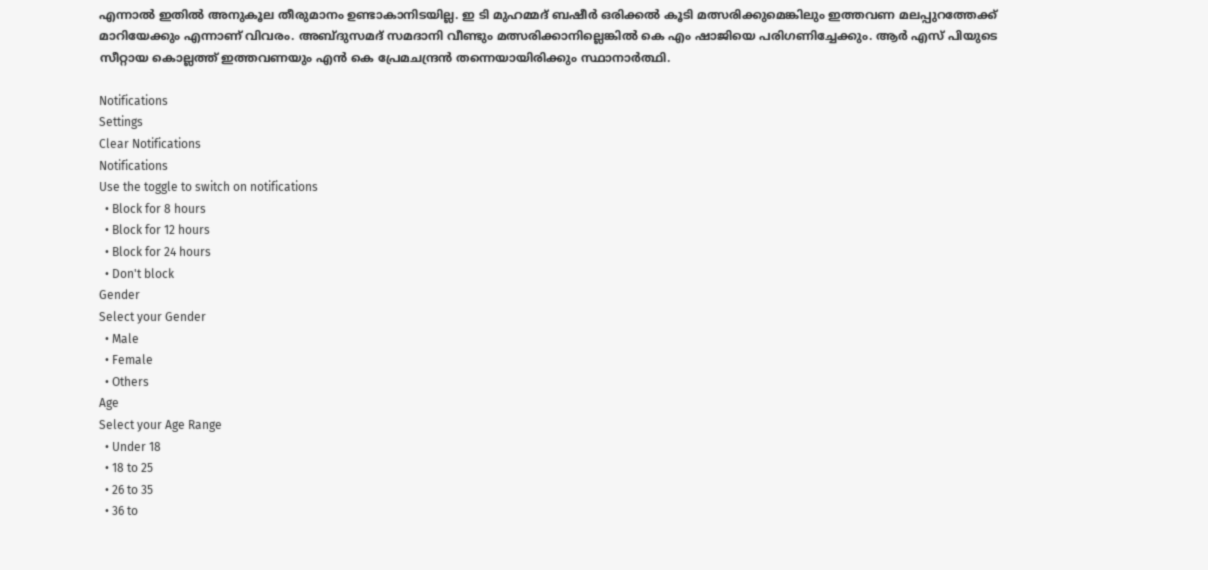എന്നാല്‍ ഇതില്‍ അനുകൂല തീരുമാനം ഉണ്ടാകാനിടയില്ല. ഇ ടി മുഹമ്മദ് ബഷീര്‍ ഒരിക്കല്‍ കൂടി മത്സരിക്കുമെങ്കിലും ഇത്തവണ മലപ്പുറത്തേക്ക് മാറിയേക്കും എന്നാണ് വിവരം. അബ്ദുസമദ് സമദാനി വീണ്ടും മത്സരിക്കാനില്ലെങ്കില്‍ കെ എം ഷാജിയെ പരിഗണിച്ചേക്കും. ആര്‍ എസ് പിയുടെ സീറ്റായ കൊല്ലത്ത് ഇത്തവണയും എന്‍ കെ പ്രേമചന്ദ്രന്‍ തന്നെയായിരിക്കും സ്ഥാനാര്‍ത്ഥി.

Notifications
Settings
Clear Notifications
Notifications
Use the toggle to switch on notifications
  • Block for 8 hours
  • Block for 12 hours
  • Block for 24 hours
  • Don't block
Gender
Select your Gender
  • Male
  • Female
  • Others
Age
Select your Age Range
  • Under 18
  • 18 to 25
  • 26 to 35
  • 36 to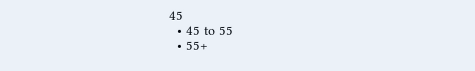45
  • 45 to 55
  • 55+